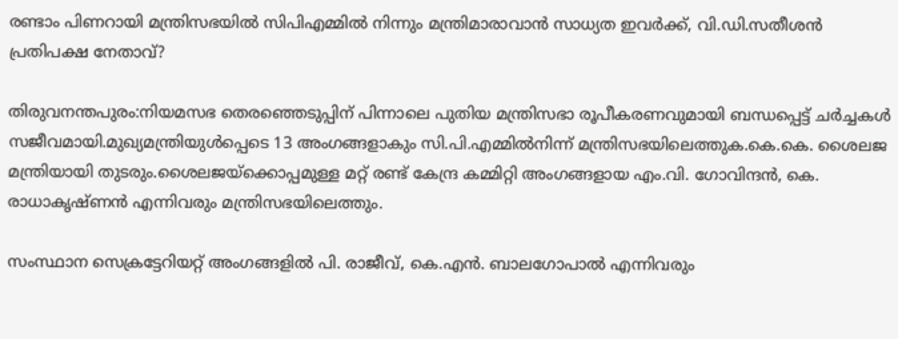രണ്ടാം പിണറായി മന്ത്രിസഭയിൽ സിപിഎമ്മിൽ നിന്നും മന്ത്രിമാരാവാൻ സാധ്യത ഇവർക്ക്, വി.ഡി.സതീശൻ പ്രതിപക്ഷ നേതാവ്?

തിരുവനന്തപുരം:നിയമസഭ തെരഞ്ഞെടുപ്പിന് പിന്നാലെ പുതിയ മന്ത്രിസഭാ രൂപീകരണവുമായി ബന്ധപ്പെട്ട് ചർച്ചകൾ സജീവമായി.മുഖ്യമന്ത്രിയുൾപ്പെടെ 13 അംഗങ്ങളാകും സി.പി.എമ്മിൽനിന്ന് മന്ത്രിസഭയിലെത്തുക.കെ.കെ. ശൈലജ മന്ത്രിയായി തുടരും.ശൈലജയ്ക്കൊപ്പമുള്ള മറ്റ് രണ്ട് കേന്ദ്ര കമ്മിറ്റി അംഗങ്ങളായ എം.വി. ഗോവിന്ദൻ, കെ. രാധാകൃഷ്ണൻ എന്നിവരും മന്ത്രിസഭയിലെത്തും.

സംസ്ഥാന സെക്രട്ടേറിയറ്റ് അംഗങ്ങളിൽ പി. രാജീവ്, കെ.എൻ. ബാലഗോപാൽ എന്നിവരും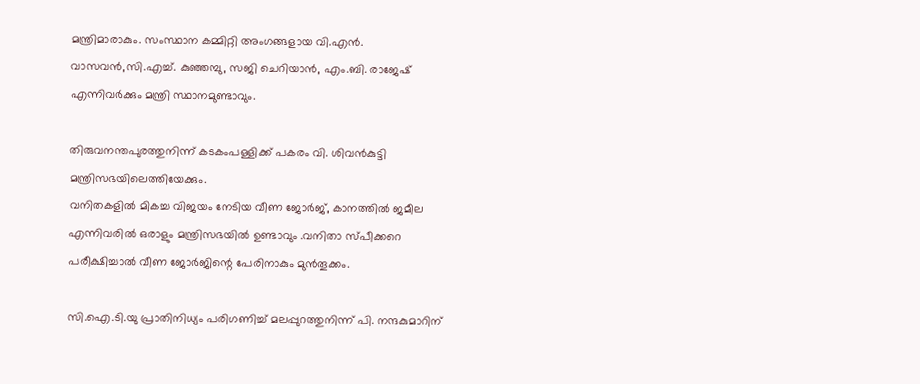മന്ത്രിമാരാകും. സംസ്ഥാന കമ്മിറ്റി അംഗങ്ങളായ വി.എൻ. വാസവൻ,സി.എച്ച്. കുഞ്ഞമ്പു, സജി ചെറിയാൻ, എം.ബി. രാജേഷ് എന്നിവർക്കും മന്ത്രി സ്ഥാനമുണ്ടാവും.

തിരുവനന്തപുരത്തുനിന്ന് കടകംപള്ളിക്ക് പകരം വി. ശിവൻകുട്ടി മന്ത്രിസഭയിലെത്തിയേക്കും.
വനിതകളിൽ മികച്ച വിജയം നേടിയ വീണ ജോർജ്, കാനത്തിൽ ജമീല എന്നിവരിൽ ഒരാളും മന്ത്രിസഭയിൽ ഉണ്ടാവും .വനിതാ സ്പീക്കറെ പരീക്ഷിച്ചാൽ വീണ ജോർജിന്റെ പേരിനാകും മുൻതൂക്കം.

സി.ഐ.ടി.യു പ്രാതിനിധ്യം പരിഗണിച്ച് മലപ്പുറത്തുനിന്ന് പി. നന്ദകുമാറിന്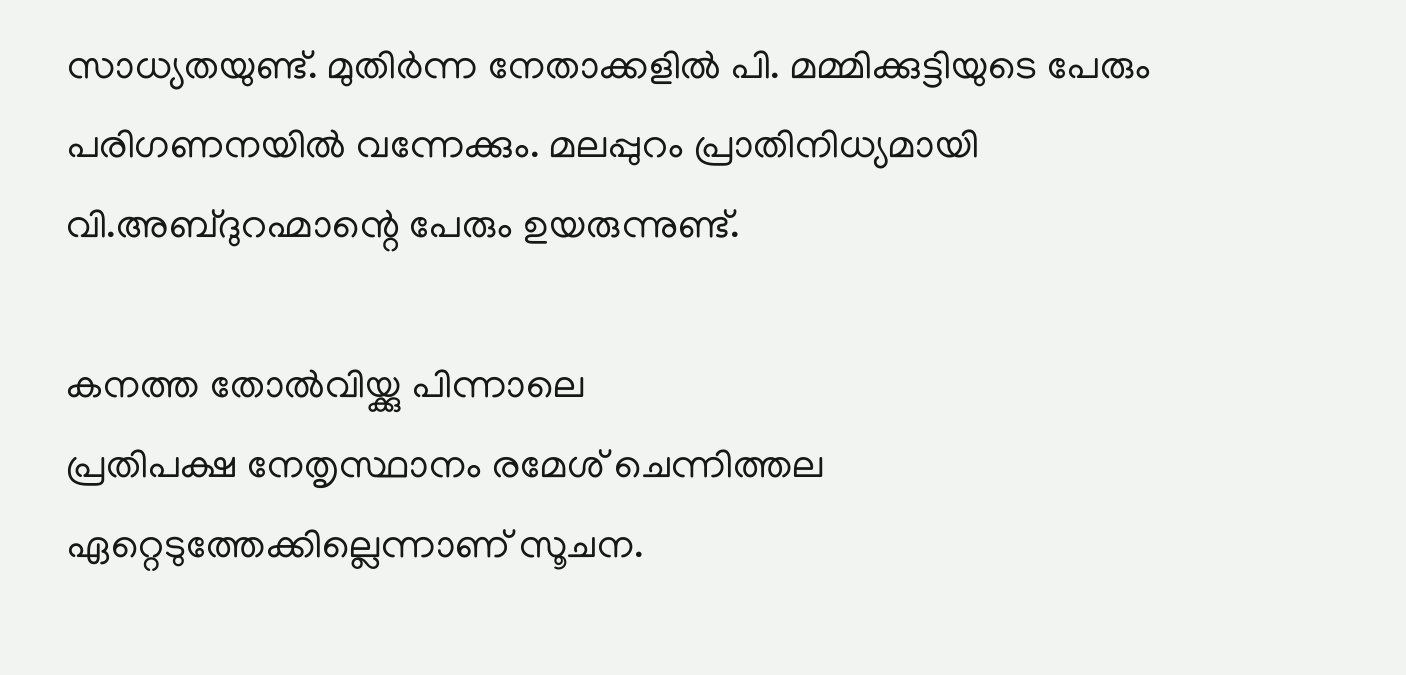സാധ്യതയുണ്ട്. മുതിർന്ന നേതാക്കളിൽ പി. മമ്മിക്കുട്ടിയുടെ പേരും പരിഗണനയിൽ വന്നേക്കും. മലപ്പുറം പ്രാതിനിധ്യമായി വി.അബ്ദുറഹ്മാന്റെ പേരും ഉയരുന്നുണ്ട്.

കനത്ത തോൽവിയ്ക്കു പിന്നാലെ
പ്രതിപക്ഷ നേതൃസ്ഥാനം രമേശ് ചെന്നിത്തല ഏറ്റെടുത്തേക്കില്ലെന്നാണ് സൂചന.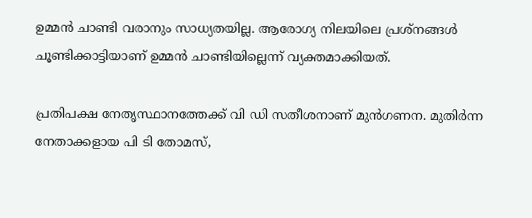ഉമ്മന്‍ ചാണ്ടി വരാനും സാധ്യതയില്ല. ആരോഗ്യ നിലയിലെ പ്രശ്നങ്ങള്‍ ചൂണ്ടിക്കാട്ടിയാണ് ഉമ്മന്‍ ചാണ്ടിയില്ലെന്ന് വ്യക്തമാക്കിയത്.

പ്രതിപക്ഷ നേതൃസ്ഥാനത്തേക്ക് വി ഡി സതീശനാണ് മുന്‍ഗണന. മുതിര്‍ന്ന നേതാക്കളായ പി ടി തോമസ്,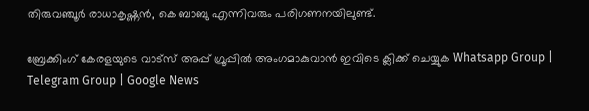തിരുവഞ്ചൂര്‍ രാധാകൃഷ്ണന്‍, കെ ബാബു എന്നിവരും പരിഗണനയിലുണ്ട്.

ബ്രേക്കിംഗ് കേരളയുടെ വാട്സ് അപ്പ് ഗ്രൂപ്പിൽ അംഗമാകുവാൻ ഇവിടെ ക്ലിക്ക് ചെയ്യുക Whatsapp Group | Telegram Group | Google News